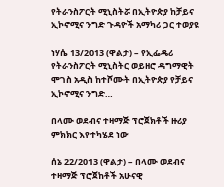የትራንስፖርት ሚኒስትሯ በኢትዮጵያ ከቻይና ኢኮኖሚና ንግድ ጉዳዮች አማካሪ ጋር ተወያዩ

ነሃሴ 13/2013 (ዋልታ) – የኢፌዴሪ የትራንስፖርት ሚኒስትር ወይዘሮ ዳግማዊት ሞገስ አዲስ ከተሾሙት በኢትዮጵያ የቻይና ኢኮኖሚና ንግድ…

በላሙ ወደብና ተዛማጅ ፕሮጀክቶች ዙሪያ ምክክር እየተካሄደ ነው

ሰኔ 22/2013 (ዋልታ) – በላሙ ወደብና ተዛማጅ ፕሮጀከቶች አሁናዊ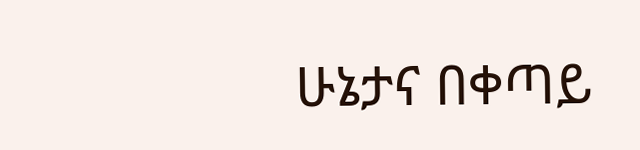ሁኔታና በቀጣይ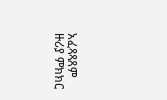አፈጻጻጸም ዙሪያ ምክክር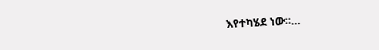እየተካሄደ ነው።…